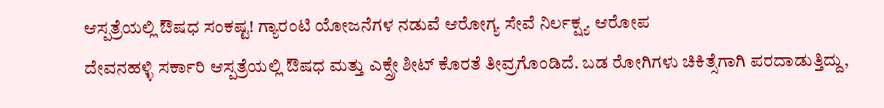ಆಸ್ಪತ್ರೆಯಲ್ಲಿ ಔಷಧ ಸಂಕಷ್ಟ! ಗ್ಯಾರಂಟಿ ಯೋಜನೆಗಳ ನಡುವೆ ಆರೋಗ್ಯ ಸೇವೆ ನಿರ್ಲಕ್ಷ್ಯ ಆರೋಪ
ದೇವನಹಳ್ಳಿ ಸರ್ಕಾರಿ ಆಸ್ಪತ್ರೆಯಲ್ಲಿ ಔಷಧ ಮತ್ತು ಎಕ್ಸ್ರೇ ಶೀಟ್ ಕೊರತೆ ತೀವ್ರಗೊಂಡಿದೆ. ಬಡ ರೋಗಿಗಳು ಚಿಕಿತ್ಸೆಗಾಗಿ ಪರದಾಡುತ್ತಿದ್ದು,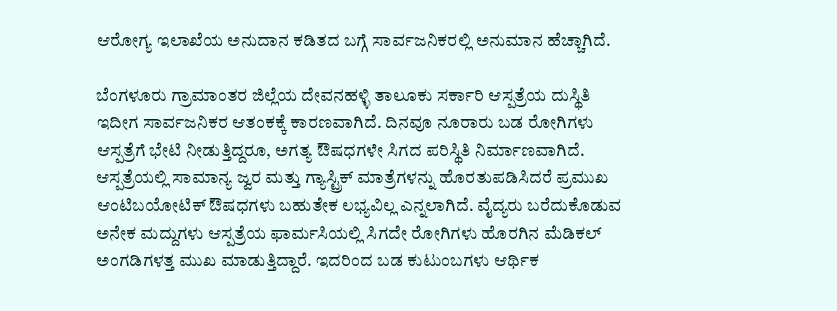ಆರೋಗ್ಯ ಇಲಾಖೆಯ ಅನುದಾನ ಕಡಿತದ ಬಗ್ಗೆ ಸಾರ್ವಜನಿಕರಲ್ಲಿ ಅನುಮಾನ ಹೆಚ್ಚಾಗಿದೆ.

ಬೆಂಗಳೂರು ಗ್ರಾಮಾಂತರ ಜಿಲ್ಲೆಯ ದೇವನಹಳ್ಳಿ ತಾಲೂಕು ಸರ್ಕಾರಿ ಆಸ್ಪತ್ರೆಯ ದುಸ್ಥಿತಿ ಇದೀಗ ಸಾರ್ವಜನಿಕರ ಆತಂಕಕ್ಕೆ ಕಾರಣವಾಗಿದೆ. ದಿನವೂ ನೂರಾರು ಬಡ ರೋಗಿಗಳು ಆಸ್ಪತ್ರೆಗೆ ಭೇಟಿ ನೀಡುತ್ತಿದ್ದರೂ, ಅಗತ್ಯ ಔಷಧಗಳೇ ಸಿಗದ ಪರಿಸ್ಥಿತಿ ನಿರ್ಮಾಣವಾಗಿದೆ.
ಆಸ್ಪತ್ರೆಯಲ್ಲಿ ಸಾಮಾನ್ಯ ಜ್ವರ ಮತ್ತು ಗ್ಯಾಸ್ಟ್ರಿಕ್ ಮಾತ್ರೆಗಳನ್ನು ಹೊರತುಪಡಿಸಿದರೆ ಪ್ರಮುಖ ಆಂಟಿಬಯೋಟಿಕ್ ಔಷಧಗಳು ಬಹುತೇಕ ಲಭ್ಯವಿಲ್ಲ ಎನ್ನಲಾಗಿದೆ. ವೈದ್ಯರು ಬರೆದುಕೊಡುವ ಅನೇಕ ಮದ್ದುಗಳು ಆಸ್ಪತ್ರೆಯ ಫಾರ್ಮಸಿಯಲ್ಲಿ ಸಿಗದೇ ರೋಗಿಗಳು ಹೊರಗಿನ ಮೆಡಿಕಲ್ ಅಂಗಡಿಗಳತ್ತ ಮುಖ ಮಾಡುತ್ತಿದ್ದಾರೆ. ಇದರಿಂದ ಬಡ ಕುಟುಂಬಗಳು ಆರ್ಥಿಕ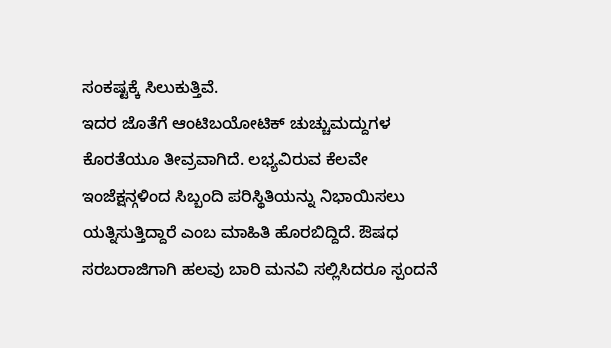ಸಂಕಷ್ಟಕ್ಕೆ ಸಿಲುಕುತ್ತಿವೆ.
ಇದರ ಜೊತೆಗೆ ಆಂಟಿಬಯೋಟಿಕ್ ಚುಚ್ಚುಮದ್ದುಗಳ ಕೊರತೆಯೂ ತೀವ್ರವಾಗಿದೆ. ಲಭ್ಯವಿರುವ ಕೆಲವೇ ಇಂಜೆಕ್ಷನ್ಗಳಿಂದ ಸಿಬ್ಬಂದಿ ಪರಿಸ್ಥಿತಿಯನ್ನು ನಿಭಾಯಿಸಲು ಯತ್ನಿಸುತ್ತಿದ್ದಾರೆ ಎಂಬ ಮಾಹಿತಿ ಹೊರಬಿದ್ದಿದೆ. ಔಷಧ ಸರಬರಾಜಿಗಾಗಿ ಹಲವು ಬಾರಿ ಮನವಿ ಸಲ್ಲಿಸಿದರೂ ಸ್ಪಂದನೆ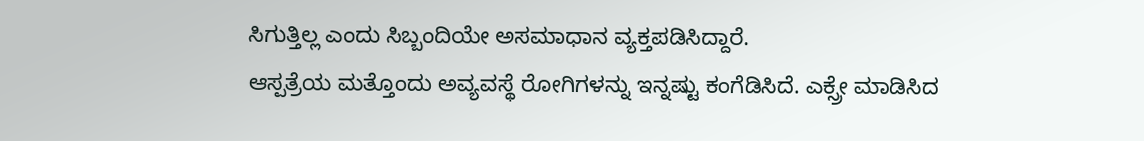ಸಿಗುತ್ತಿಲ್ಲ ಎಂದು ಸಿಬ್ಬಂದಿಯೇ ಅಸಮಾಧಾನ ವ್ಯಕ್ತಪಡಿಸಿದ್ದಾರೆ.
ಆಸ್ಪತ್ರೆಯ ಮತ್ತೊಂದು ಅವ್ಯವಸ್ಥೆ ರೋಗಿಗಳನ್ನು ಇನ್ನಷ್ಟು ಕಂಗೆಡಿಸಿದೆ. ಎಕ್ಸ್ರೇ ಮಾಡಿಸಿದ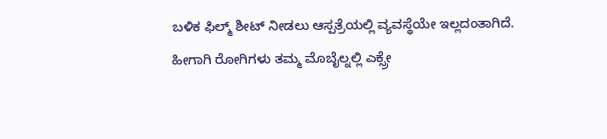ಬಳಿಕ ಫಿಲ್ಮ್ ಶೀಟ್ ನೀಡಲು ಆಸ್ಪತ್ರೆಯಲ್ಲಿ ವ್ಯವಸ್ಥೆಯೇ ಇಲ್ಲದಂತಾಗಿದೆ. ಹೀಗಾಗಿ ರೋಗಿಗಳು ತಮ್ಮ ಮೊಬೈಲ್ನಲ್ಲಿ ಎಕ್ಸ್ರೇ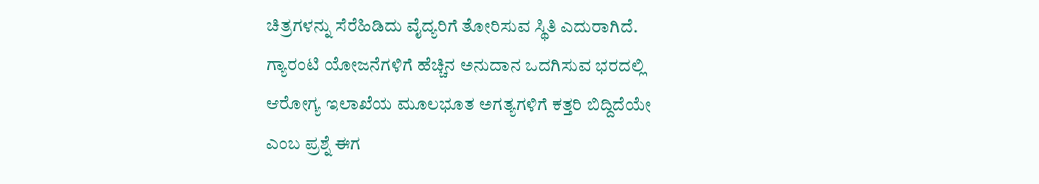ಚಿತ್ರಗಳನ್ನು ಸೆರೆಹಿಡಿದು ವೈದ್ಯರಿಗೆ ತೋರಿಸುವ ಸ್ಥಿತಿ ಎದುರಾಗಿದೆ.
ಗ್ಯಾರಂಟಿ ಯೋಜನೆಗಳಿಗೆ ಹೆಚ್ಚಿನ ಅನುದಾನ ಒದಗಿಸುವ ಭರದಲ್ಲಿ ಆರೋಗ್ಯ ಇಲಾಖೆಯ ಮೂಲಭೂತ ಅಗತ್ಯಗಳಿಗೆ ಕತ್ತರಿ ಬಿದ್ದಿದೆಯೇ ಎಂಬ ಪ್ರಶ್ನೆ ಈಗ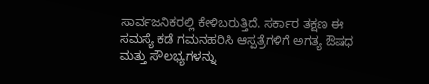ಸಾರ್ವಜನಿಕರಲ್ಲಿ ಕೇಳಿಬರುತ್ತಿದೆ. ಸರ್ಕಾರ ತಕ್ಷಣ ಈ ಸಮಸ್ಯೆ ಕಡೆ ಗಮನಹರಿಸಿ ಆಸ್ಪತ್ರೆಗಳಿಗೆ ಅಗತ್ಯ ಔಷಧ ಮತ್ತು ಸೌಲಭ್ಯಗಳನ್ನು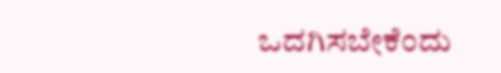ಒದಗಿಸಬೇಕೆಂದು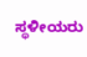ಸ್ಥಳೀಯರು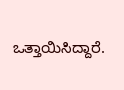ಒತ್ತಾಯಿಸಿದ್ದಾರೆ.